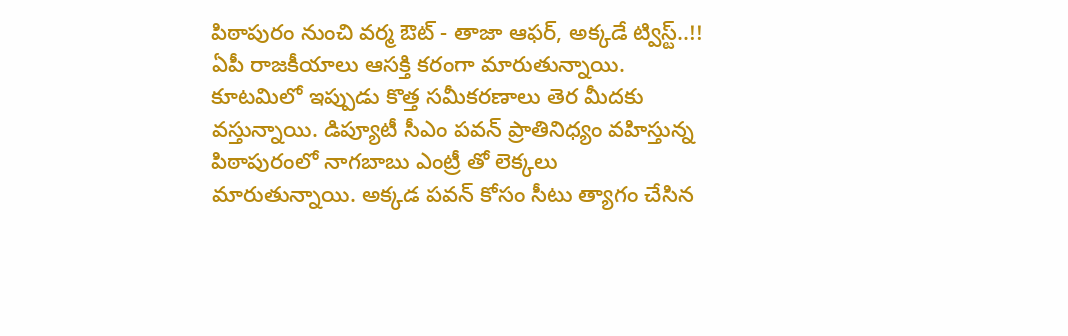పిఠాపురం నుంచి వర్మ ఔట్ - తాజా ఆఫర్, అక్కడే ట్విస్ట్..!!
ఏపీ రాజకీయాలు ఆసక్తి కరంగా మారుతున్నాయి. కూటమిలో ఇప్పుడు కొత్త సమీకరణాలు తెర మీదకు వస్తున్నాయి. డిప్యూటీ సీఎం పవన్ ప్రాతినిధ్యం వహిస్తున్న పిఠాపురంలో నాగబాబు ఎంట్రీ తో లెక్కలు మారుతున్నాయి. అక్కడ పవన్ కోసం సీటు త్యాగం చేసిన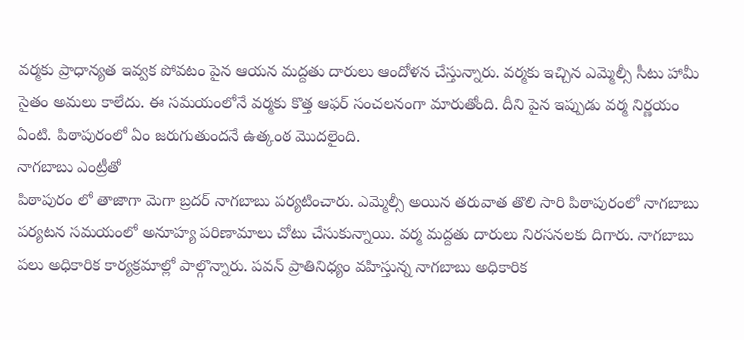వర్మకు ప్రాధాన్యత ఇవ్వక పోవటం పైన ఆయన మద్దతు దారులు ఆందోళన చేస్తున్నారు. వర్మకు ఇచ్చిన ఎమ్మెల్సీ సీటు హామీ సైతం అమలు కాలేదు. ఈ సమయంలోనే వర్మకు కొత్త ఆఫర్ సంచలనంగా మారుతోంది. దీని పైన ఇప్పుడు వర్మ నిర్ణయం ఏంటి. పిఠాపురంలో ఏం జరుగుతుందనే ఉత్కంఠ మొదలైంది.
నాగబాబు ఎంట్రీతో
పిఠాపురం లో తాజాగా మెగా బ్రదర్ నాగబాబు పర్యటించారు. ఎమ్మెల్సీ అయిన తరువాత తొలి సారి పిఠాపురంలో నాగబాబు పర్యటన సమయంలో అనూహ్య పరిణామాలు చోటు చేసుకున్నాయి. వర్మ మద్దతు దారులు నిరసనలకు దిగారు. నాగబాబు పలు అధికారిక కార్యక్రమాల్లో పాల్గొన్నారు. పవన్ ప్రాతినిధ్యం వహిస్తున్న నాగబాబు అధికారిక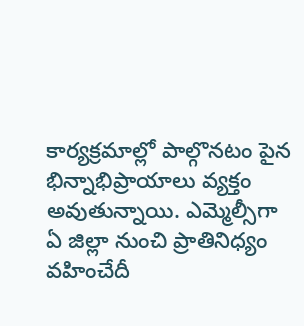కార్యక్రమాల్లో పాల్గొనటం పైన భిన్నాభిప్రాయాలు వ్యక్తం అవుతున్నాయి. ఎమ్మెల్సీగా ఏ జిల్లా నుంచి ప్రాతినిధ్యం వహించేదీ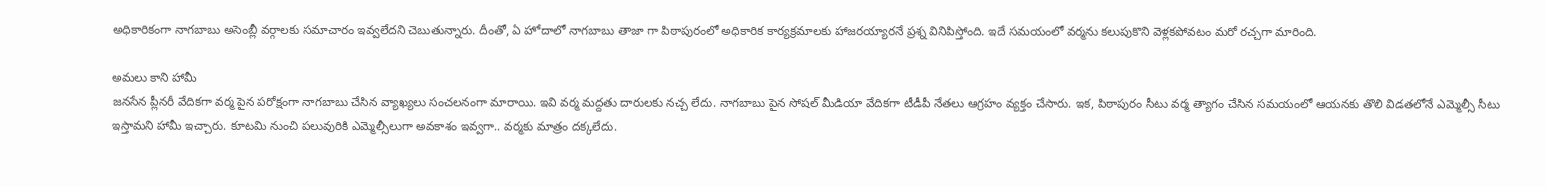అధికారికంగా నాగబాబు అసెంబ్లీ వర్గాలకు సమాచారం ఇవ్వలేదని చెబుతున్నారు. దీంతో, ఏ హోదాలో నాగబాబు తాజా గా పిఠాపురంలో అధికారిక కార్యక్రమాలకు హాజరయ్యారనే ప్రశ్న వినిపిస్తోంది. ఇదే సమయంలో వర్మను కలుపుకొని వెళ్లకపోవటం మరో రచ్చగా మారింది.

అమలు కాని హామీ
జనసేన ప్లీనరీ వేదికగా వర్మ పైన పరోక్షంగా నాగబాబు చేసిన వ్యాఖ్యలు సంచలనంగా మారాయి. ఇవి వర్మ మద్దతు దారులకు నచ్చ లేదు. నాగబాబు పైన సోషల్ మీడియా వేదికగా టీడీపీ నేతలు ఆగ్రహం వ్యక్తం చేసారు. ఇక, పిఠాపురం సీటు వర్మ త్యాగం చేసిన సమయంలో ఆయనకు తొలి విడతలోనే ఎమ్మెల్సీ సీటు ఇస్తామని హామీ ఇచ్చారు. కూటమి నుంచి పలువురికి ఎమ్మెల్సీలుగా అవకాశం ఇవ్వగా.. వర్మకు మాత్రం దక్కలేదు.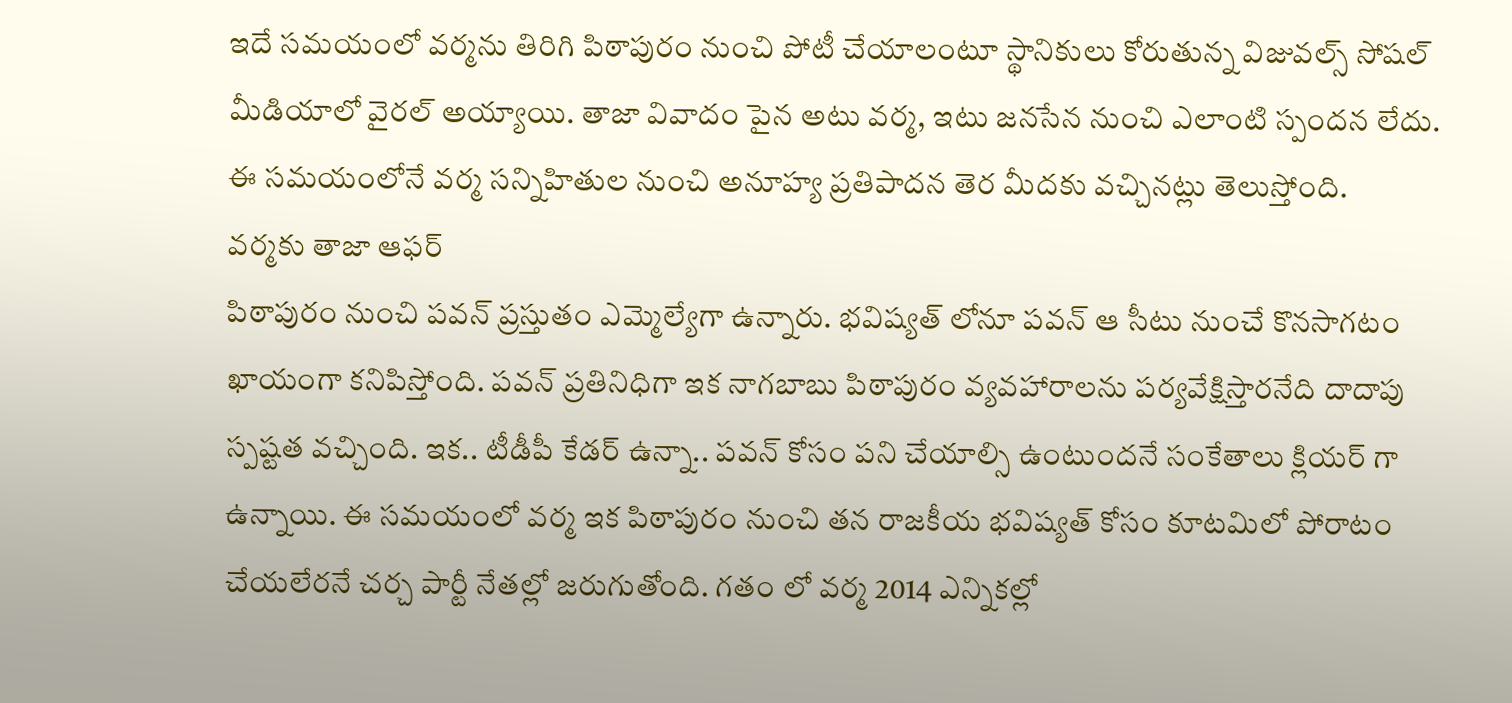ఇదే సమయంలో వర్మను తిరిగి పిఠాపురం నుంచి పోటీ చేయాలంటూ స్థానికులు కోరుతున్న విజువల్స్ సోషల్ మీడియాలో వైరల్ అయ్యాయి. తాజా వివాదం పైన అటు వర్మ, ఇటు జనసేన నుంచి ఎలాంటి స్పందన లేదు. ఈ సమయంలోనే వర్మ సన్నిహితుల నుంచి అనూహ్య ప్రతిపాదన తెర మీదకు వచ్చినట్లు తెలుస్తోంది.
వర్మకు తాజా ఆఫర్
పిఠాపురం నుంచి పవన్ ప్రస్తుతం ఎమ్మెల్యేగా ఉన్నారు. భవిష్యత్ లోనూ పవన్ ఆ సీటు నుంచే కొనసాగటం ఖాయంగా కనిపిస్తోంది. పవన్ ప్రతినిధిగా ఇక నాగబాబు పిఠాపురం వ్యవహారాలను పర్యవేక్షిస్తారనేది దాదాపు స్పష్టత వచ్చింది. ఇక.. టీడీపీ కేడర్ ఉన్నా.. పవన్ కోసం పని చేయాల్సి ఉంటుందనే సంకేతాలు క్లియర్ గా ఉన్నాయి. ఈ సమయంలో వర్మ ఇక పిఠాపురం నుంచి తన రాజకీయ భవిష్యత్ కోసం కూటమిలో పోరాటం చేయలేరనే చర్చ పార్టీ నేతల్లో జరుగుతోంది. గతం లో వర్మ 2014 ఎన్నికల్లో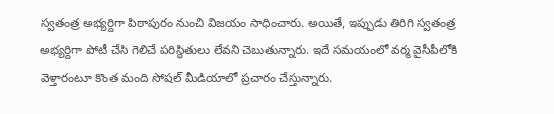స్వతంత్ర అభ్యర్దిగా పిఠాపురం నుంచి విజయం సాధించారు. అయితే, ఇప్పుడు తిరిగి స్వతంత్ర అభ్యర్దిగా పోటీ చేసి గెలిచే పరిస్థితులు లేవని చెబుతున్నారు. ఇదే సమయంలో వర్మ వైసీపీలోకి వెళ్తారంటూ కొంత మంది సోషల్ మీడియాలో ప్రచారం చేస్తున్నారు.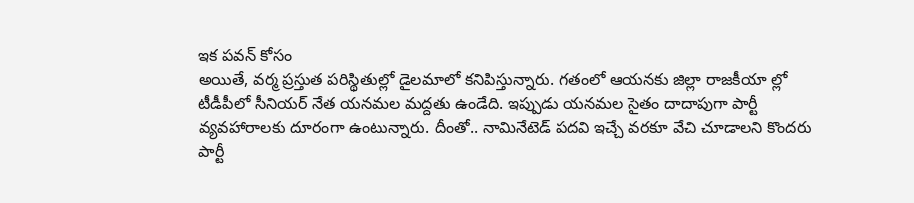ఇక పవన్ కోసం
అయితే, వర్మ ప్రస్తుత పరిస్థితుల్లో డైలమాలో కనిపిస్తున్నారు. గతంలో ఆయనకు జిల్లా రాజకీయా ల్లో టీడీపీలో సీనియర్ నేత యనమల మద్దతు ఉండేది. ఇప్పుడు యనమల సైతం దాదాపుగా పార్టీ వ్యవహారాలకు దూరంగా ఉంటున్నారు. దీంతో.. నామినేటెడ్ పదవి ఇచ్చే వరకూ వేచి చూడాలని కొందరు పార్టీ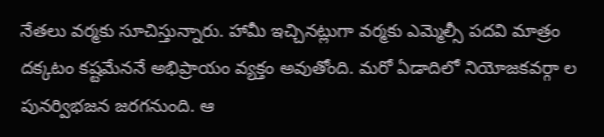నేతలు వర్మకు సూచిస్తున్నారు. హామీ ఇచ్చినట్లుగా వర్మకు ఎమ్మెల్సీ పదవి మాత్రం దక్కటం కష్టమేననే అభిప్రాయం వ్యక్తం అవుతోంది. మరో ఏడాదిలో నియోజకవర్గా ల పునర్విభజన జరగనుంది. ఆ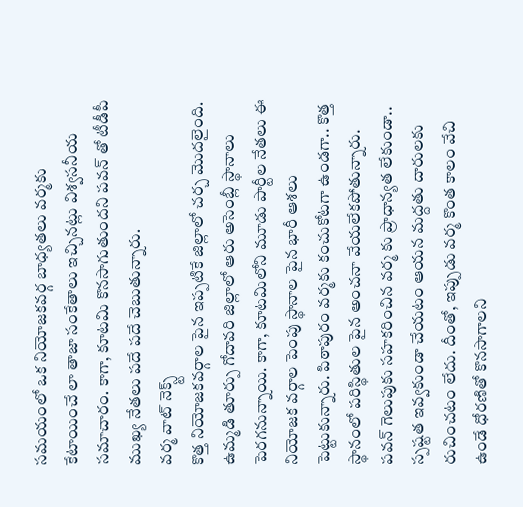సమయంలో ఒక నియోజకవర్గ బాధ్యతలు వర్మకు కేటాయించే లా తాజా సంకేతాలు ఇచ్చినట్లు విశ్వసనీయ సమాచారం. కాగా, కూటమి కొనసాగుతుందని పవన్ తో టీడీపీ ముఖ్య నేతలు పదే పదే చెబుతున్నారు.
వర్మ వాట్ నెక్స్ట్
కొత్త నియోజకవర్గాల పైన ఇప్పటికే జిల్లాలో చర్చ మొదలైంది. ఉమ్మడి తూర్పు గోదావరి జిల్లాలో ఆరు అసెంబ్లీ స్థానాలు పెరగనున్నాయి. కాగా, కూటమిలోని మూడు పార్టీల నేతలు ఈ నియోజక వర్గాల పెంపు స్థానాల పైన భారీ ఆశలు పెట్టుకున్నారు. పిఠాపురం వర్మకు కంచుకోటగా ఉండగా.. కొత్త స్థానంలో పరిస్థితుల పైన అంచనా వేయలేకపోతున్నారు. పవన్ గెలుపుకు సహకరించిన వర్మ కు ప్రాధాన్యత లేకుండా.. స్పష్టత ఇవ్వకుండా చేయటం ఆయన మద్దతు దారులకు రుచించటం లేదు. దీంతో, ఇప్పుడు వర్మ కొంత కాలం వేచి ఉండే ధోరణితో కొనసాగాలని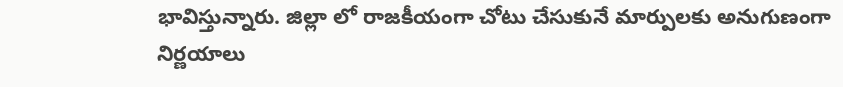భావిస్తున్నారు. జిల్లా లో రాజకీయంగా చోటు చేసుకునే మార్పులకు అనుగుణంగా నిర్ణయాలు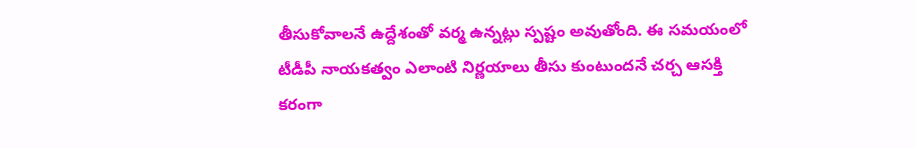తీసుకోవాలనే ఉద్దేశంతో వర్మ ఉన్నట్లు స్పష్టం అవుతోంది. ఈ సమయంలో టీడీపీ నాయకత్వం ఎలాంటి నిర్ణయాలు తీసు కుంటుందనే చర్చ ఆసక్తి కరంగా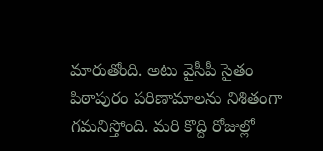మారుతోంది. అటు వైసీపీ సైతం పిఠాపురం పరిణామాలను నిశితంగా గమనిస్తోంది. మరి కొద్ది రోజుల్లో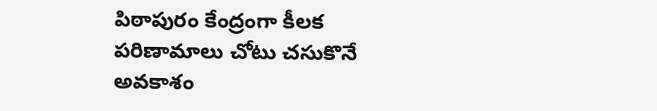పిఠాపురం కేంద్రంగా కీలక పరిణామాలు చోటు చసుకొనే అవకాశం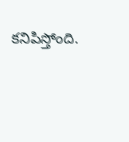కనిపిస్తోంది.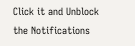Click it and Unblock the Notifications